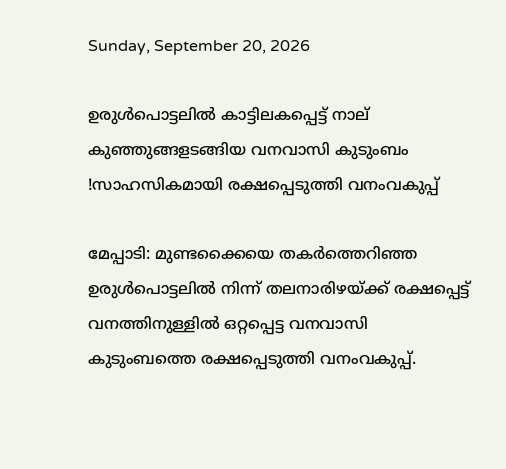Sunday, September 20, 2026

ഉരുൾപൊട്ടലിൽ കാട്ടിലകപ്പെട്ട് നാല് കുഞ്ഞുങ്ങളടങ്ങിയ വനവാസി കുടുംബം !സാഹസികമായി രക്ഷപ്പെടുത്തി വനംവകുപ്പ്

മേപ്പാടി: മുണ്ടക്കൈയെ തകർത്തെറിഞ്ഞ ഉരുൾപൊട്ടലിൽ നിന്ന് തലനാരിഴയ്ക്ക് രക്ഷപ്പെട്ട് വനത്തിനുള്ളിൽ ഒറ്റപ്പെട്ട വനവാസി കുടുംബത്തെ രക്ഷപ്പെടുത്തി വനംവകുപ്പ്.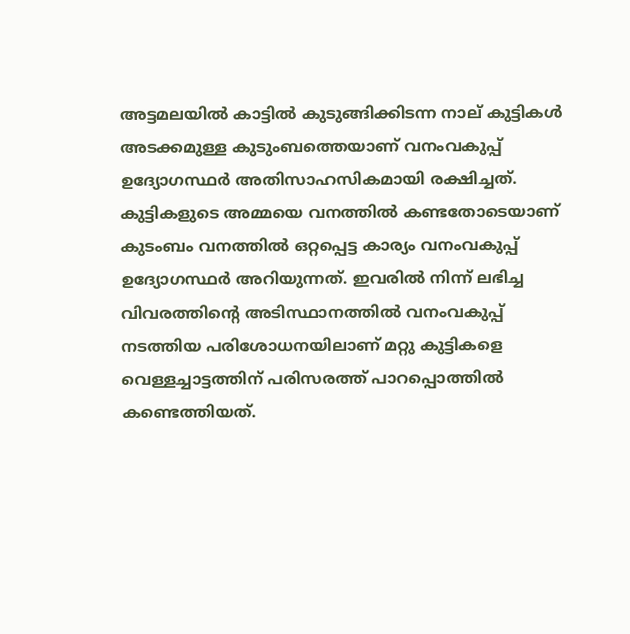അട്ടമലയിൽ കാട്ടിൽ കുടുങ്ങിക്കിടന്ന നാല് കുട്ടികൾ അടക്കമുള്ള കുടുംബത്തെയാണ് വനംവകുപ്പ് ഉദ്യോഗസ്ഥർ അതിസാഹസികമായി രക്ഷിച്ചത്. കുട്ടികളുടെ അമ്മയെ വനത്തിൽ കണ്ടതോടെയാണ് കുടംബം വനത്തിൽ ഒറ്റപ്പെട്ട കാര്യം വനംവകുപ്പ് ഉദ്യോഗസ്ഥർ അറിയുന്നത്. ഇവരിൽ നിന്ന് ലഭിച്ച വിവരത്തിന്റെ അടിസ്ഥാനത്തില്‍ വനംവകുപ്പ് നടത്തിയ പരിശോധനയിലാണ് മറ്റു കുട്ടികളെ വെള്ളച്ചാട്ടത്തിന് പരിസരത്ത് പാറപ്പൊത്തിൽ കണ്ടെത്തിയത്.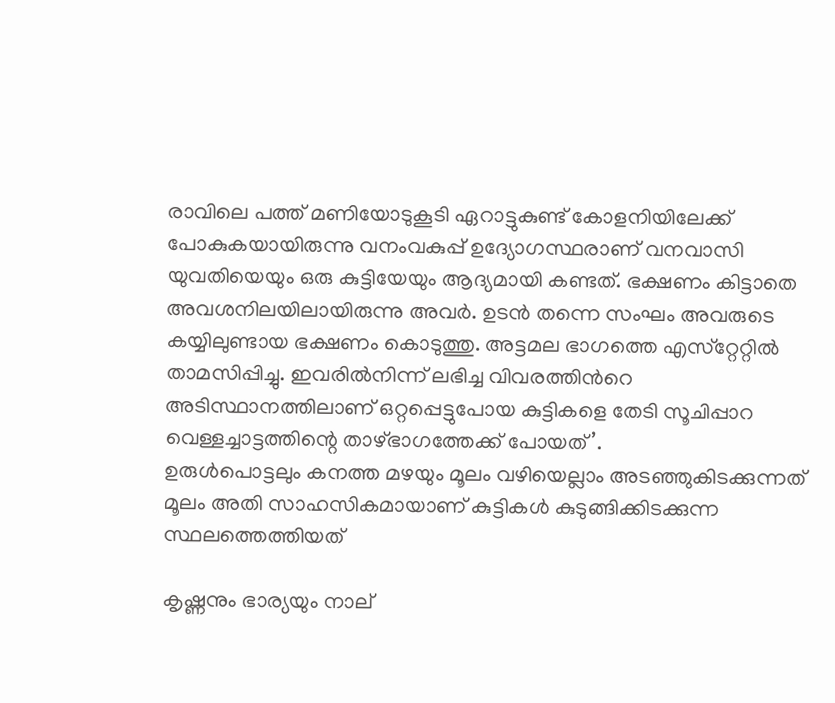രാവിലെ പത്ത് മണിയോടുകൂടി ഏറാട്ടുകുണ്ട് കോളനിയിലേക്ക് പോകുകയായിരുന്നു വനംവകുപ്പ് ഉദ്യോഗസ്ഥരാണ് വനവാസി യുവതിയെയും ഒരു കുട്ടിയേയും ആദ്യമായി കണ്ടത്. ഭക്ഷണം കിട്ടാതെ അവശനിലയിലായിരുന്നു അവർ. ഉടൻ തന്നെ സംഘം അവരുടെ കയ്യിലുണ്ടായ ഭക്ഷണം കൊടുത്തു. അട്ടമല ഭാഗത്തെ എസ്‌റ്റേറ്റില്‍ താമസിപ്പിച്ചു. ഇവരിൽനിന്ന് ലഭിച്ച വിവരത്തിന്‍റെ അടിസ്ഥാനത്തിലാണ് ഒറ്റപ്പെട്ടുപോയ കുട്ടികളെ തേടി സൂചിപ്പാറ വെള്ളച്ചാട്ടത്തിന്റെ താഴ്ഭാഗത്തേക്ക് പോയത്’.
ഉരുൾപൊട്ടലും കനത്ത മഴയും മൂലം വഴിയെല്ലാം അടഞ്ഞുകിടക്കുന്നത് മൂലം അതി സാഹസികമായാണ് കുട്ടികൾ കുടുങ്ങിക്കിടക്കുന്ന സ്ഥലത്തെത്തിയത്

കൃഷ്ണനും ഭാര്യയും നാല്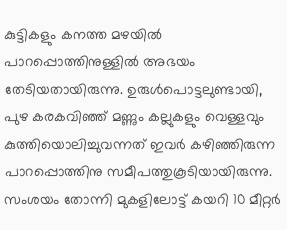കുട്ടികളും കനത്ത മഴയിൽ പാറപ്പൊത്തിനുള്ളില്‍ അഭയം തേടിയതായിരുന്നു. ഉരുള്‍പൊട്ടലുണ്ടായി, പുഴ കരകവിഞ്ഞ് മണ്ണും കല്ലുകളും വെള്ളവും കുത്തിയൊലിച്ചുവന്നത് ഇവർ കഴിഞ്ഞിരുന്ന പാറപ്പൊത്തിനു സമീപത്തുകൂടിയായിരുന്നു. സംശയം തോന്നി മുകളിലോട്ട് കയറി 10 മീറ്റര്‍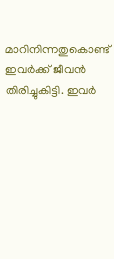മാറിനിന്നതുകൊണ്ട് ഇവർക്ക് ജീവൻ തിരിച്ചുകിട്ടി. ഇവര്‍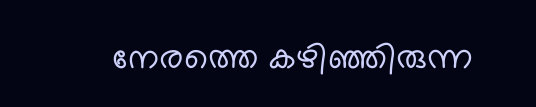നേരത്തെ കഴിഞ്ഞിരുന്ന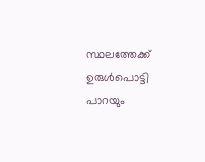സ്ഥലത്തേക്ക് ഉരുള്‍പൊട്ടി പാറയും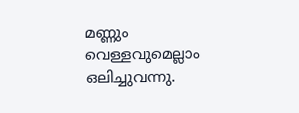മണ്ണും വെള്ളവുമെല്ലാം ഒലിച്ചുവന്നു.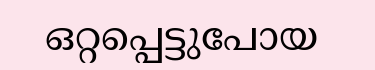ഒറ്റപ്പെട്ടുപോയ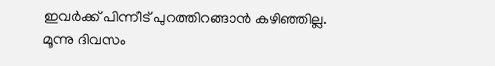ഇവർക്ക് പിന്നീട് പുറത്തിറങ്ങാൻ കഴിഞ്ഞില്ല. മൂന്നു ദിവസം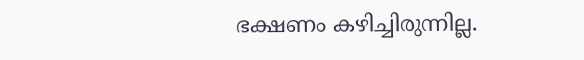ഭക്ഷണം കഴിച്ചിരുന്നില്ല.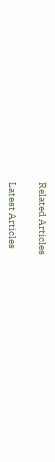Related Articles

Latest Articles